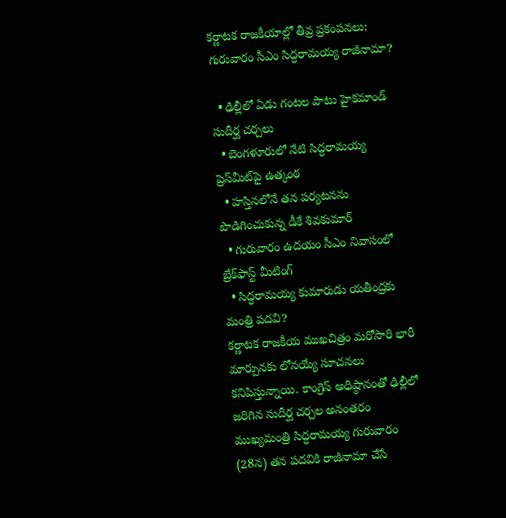కర్ణాటక రాజకీయాల్లో తీవ్ర ప్రకంపనలు: గురువారం సీఎం సిద్ధరామయ్య రాజీనామా?

  • ఢిల్లీలో ఏడు గంటల పాటు హైకమాండ్ సుదీర్ఘ చర్చలు
  • బెంగళూరులో నేటి సిద్ధరామయ్య ప్రెస్‌మీట్‌పై ఉత్కంఠ
  • హస్తినలోనే తన పర్యటనను పొడిగించుకున్న డీకే శివకుమార్
  • గురువారం ఉదయం సీఎం నివాసంలో బ్రేక్‌ఫాస్ట్ మీటింగ్
  • సిద్ధరామయ్య కుమారుడు యతీంద్రకు మంత్రి పదవి?
కర్ణాటక రాజకీయ ముఖచిత్రం మరోసారి భారీ మార్పునకు లోనయ్యే సూచనలు కనిపిస్తున్నాయి. కాంగ్రెస్ అధిష్ఠానంతో ఢిల్లీలో జరిగిన సుదీర్ఘ చర్చల అనంతరం ముఖ్యమంత్రి సిద్ధరామయ్య గురువారం (28న) తన పదవికి రాజీనామా చేసే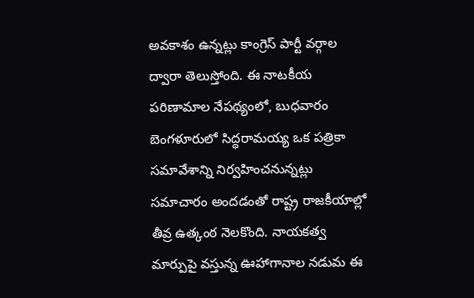అవకాశం ఉన్నట్లు కాంగ్రెస్ పార్టీ వర్గాల ద్వారా తెలుస్తోంది. ఈ నాటకీయ పరిణామాల నేపథ్యంలో, బుధవారం బెంగళూరులో సిద్ధరామయ్య ఒక పత్రికా సమావేశాన్ని నిర్వహించనున్నట్లు సమాచారం అందడంతో రాష్ట్ర రాజకీయాల్లో తీవ్ర ఉత్కంఠ నెలకొంది. నాయకత్వ మార్పుపై వస్తున్న ఊహాగానాల నడుమ ఈ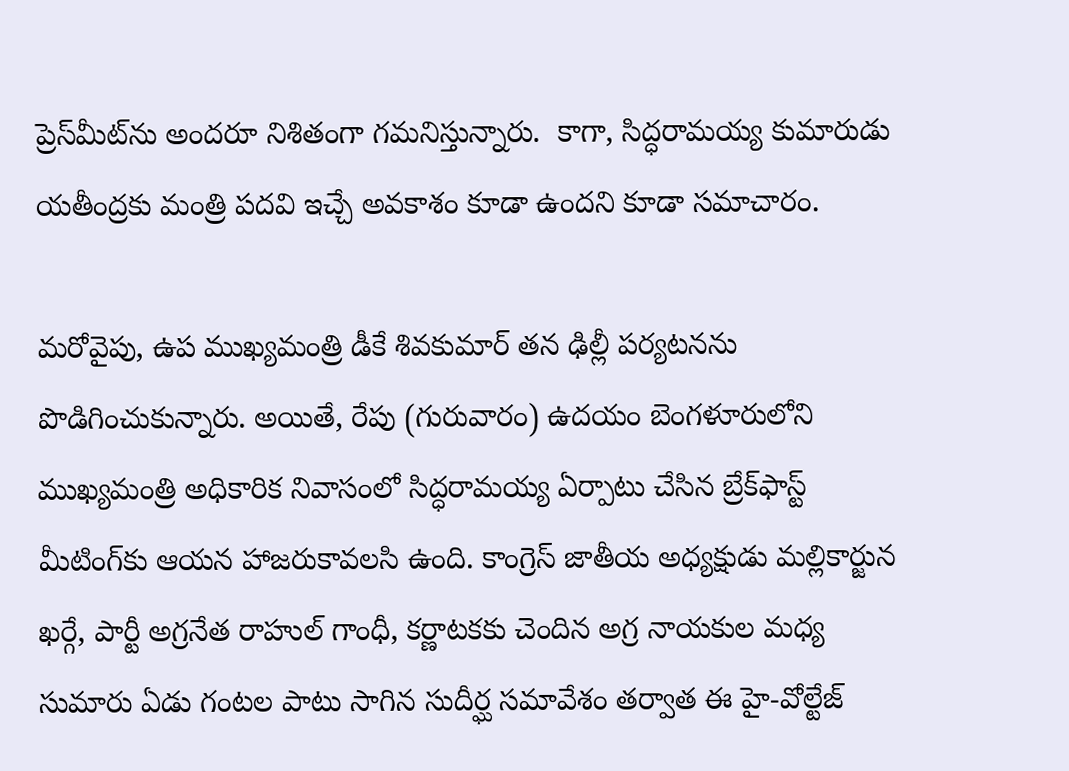ప్రెస్‌మీట్‌ను అందరూ నిశితంగా గమనిస్తున్నారు.  కాగా, సిద్ధరామయ్య కుమారుడు యతీంద్రకు మంత్రి పదవి ఇచ్చే అవకాశం కూడా ఉందని కూడా సమాచారం.

మరోవైపు, ఉప ముఖ్యమంత్రి డీకే శివకుమార్ తన ఢిల్లీ పర్యటనను పొడిగించుకున్నారు. అయితే, రేపు (గురువారం) ఉదయం బెంగళూరులోని ముఖ్యమంత్రి అధికారిక నివాసంలో సిద్ధరామయ్య ఏర్పాటు చేసిన బ్రేక్‌ఫాస్ట్ మీటింగ్‌కు ఆయన హాజరుకావలసి ఉంది. కాంగ్రెస్ జాతీయ అధ్యక్షుడు మల్లికార్జున ఖర్గే, పార్టీ అగ్రనేత రాహుల్ గాంధీ, కర్ణాటకకు చెందిన అగ్ర నాయకుల మధ్య సుమారు ఏడు గంటల పాటు సాగిన సుదీర్ఘ సమావేశం తర్వాత ఈ హై-వోల్టేజ్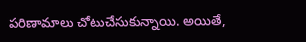పరిణామాలు చోటుచేసుకున్నాయి. అయితే,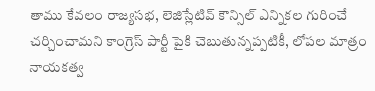తాము కేవలం రాజ్యసభ, లెజిస్లేటివ్ కౌన్సిల్ ఎన్నికల గురించే చర్చించామని కాంగ్రెస్ పార్టీ పైకి చెబుతున్నప్పటికీ, లోపల మాత్రం నాయకత్వ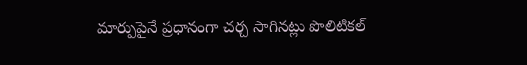మార్పుపైనే ప్రధానంగా చర్చ సాగినట్లు పొలిటికల్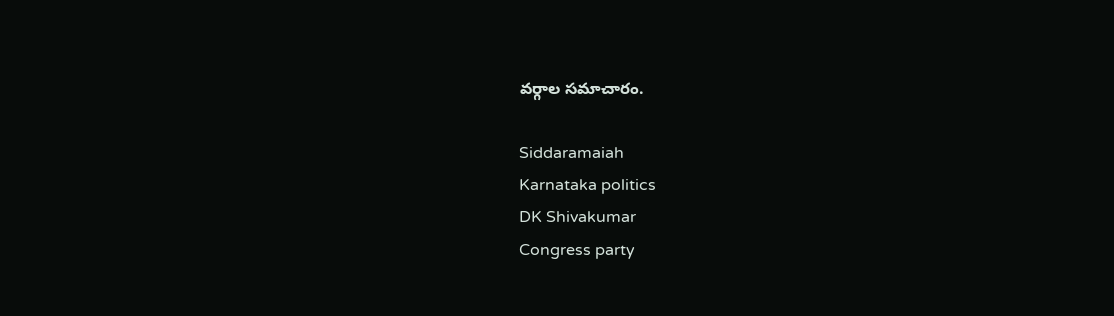వర్గాల సమాచారం.

Siddaramaiah
Karnataka politics
DK Shivakumar
Congress party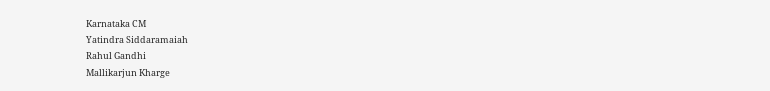Karnataka CM
Yatindra Siddaramaiah
Rahul Gandhi
Mallikarjun Kharge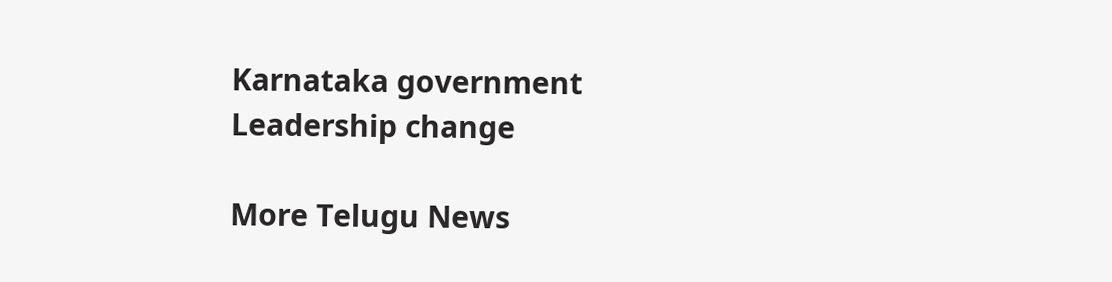Karnataka government
Leadership change

More Telugu News